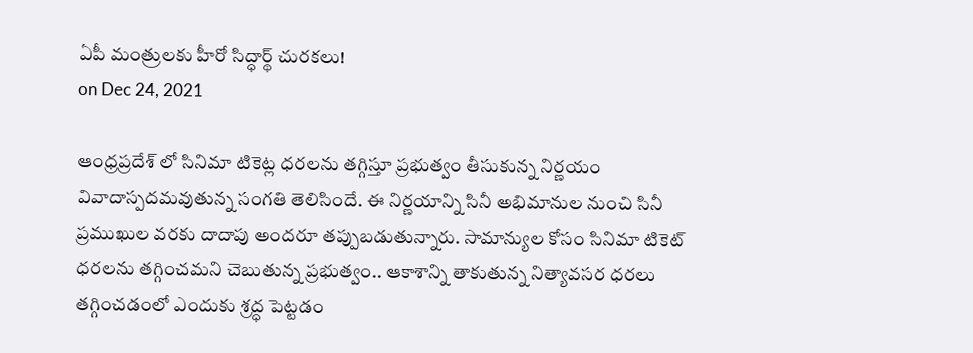ఏపీ మంత్రులకు హీరో సిద్ధార్థ్ చురకలు!
on Dec 24, 2021

ఆంధ్రప్రదేశ్ లో సినిమా టికెట్ల ధరలను తగ్గిస్తూ ప్రభుత్వం తీసుకున్న నిర్ణయం వివాదాస్పదమవుతున్న సంగతి తెలిసిందే. ఈ నిర్ణయాన్ని సినీ అభిమానుల నుంచి సినీ ప్రముఖుల వరకు దాదాపు అందరూ తప్పుబడుతున్నారు. సామాన్యుల కోసం సినిమా టికెట్ ధరలను తగ్గించమని చెబుతున్న ప్రభుత్వం.. ఆకాశాన్ని తాకుతున్న నిత్యావసర ధరలు తగ్గించడంలో ఎందుకు శ్రద్ధ పెట్టడం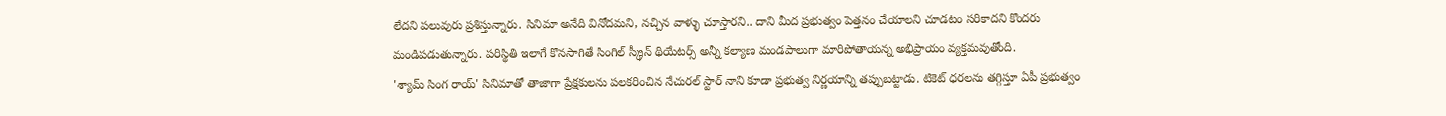లేదని పలువురు ప్రశిస్తున్నారు. సినిమా అనేది వినోదమని, నచ్చిన వాళ్ళు చూస్తారని.. దాని మీద ప్రభుత్వం పెత్తనం చేయాలని చూడటం సరికాదని కొందరు మండిపడుతున్నారు. పరిస్థితి ఇలాగే కొనసాగితే సింగిల్ స్క్రీన్ థియేటర్స్ అన్నీ కల్యాణ మండపాలుగా మారిపోతాయన్న అభిప్రాయం వ్యక్తమవుతోంది.
'శ్యామ్ సింగ రాయ్' సినిమాతో తాజాగా ప్రేక్షకులను పలకరించిన నేచురల్ స్టార్ నాని కూడా ప్రభుత్వ నిర్ణయాన్ని తప్పుబట్టాడు. టికెట్ ధరలను తగ్గిస్తూ ఏపీ ప్రభుత్వం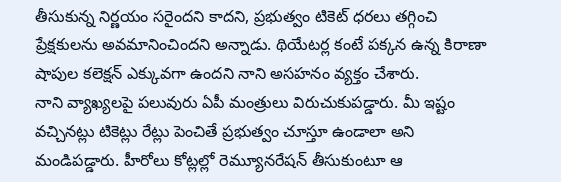తీసుకున్న నిర్ణయం సరైందని కాదని, ప్రభుత్వం టికెట్ ధరలు తగ్గించి ప్రేక్షకులను అవమానించిందని అన్నాడు. థియేటర్ల కంటే పక్కన ఉన్న కిరాణా షాపుల కలెక్షన్ ఎక్కువగా ఉందని నాని అసహనం వ్యక్తం చేశారు.
నాని వ్యాఖ్యలపై పలువురు ఏపీ మంత్రులు విరుచుకుపడ్డారు. మీ ఇష్టం వచ్చినట్లు టికెట్లు రేట్లు పెంచితే ప్రభుత్వం చూస్తూ ఉండాలా అని మండిపడ్డారు. హీరోలు కోట్లల్లో రెమ్యూనరేషన్ తీసుకుంటూ ఆ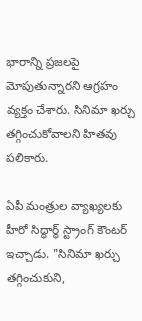భారాన్ని ప్రజలపై మోపుతున్నారని ఆగ్రహం వ్యక్తం చేశారు. సినిమా ఖర్చు తగ్గించుకోవాలని హితవు పలికారు.

ఏపీ మంత్రుల వ్యాఖ్యలకు హీరో సిద్ధార్థ్ స్ట్రాంగ్ కౌంటర్ ఇచ్చాడు. "సినిమా ఖర్చు తగ్గించుకుని,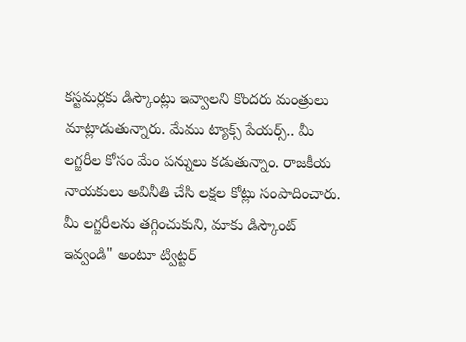కస్టమర్లకు డిస్కౌంట్లు ఇవ్వాలని కొందరు మంత్రులు మాట్లాడుతున్నారు. మేము ట్యాక్స్ పేయర్స్.. మీ లగ్జరీల కోసం మేం పన్నులు కడుతున్నాం. రాజకీయ నాయకులు అవినీతి చేసి లక్షల కోట్లు సంపాదించారు. మీ లగ్జరీలను తగ్గించుకుని, మాకు డిస్కౌంట్ ఇవ్వండి" అంటూ ట్విట్టర్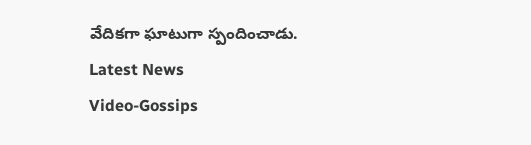వేదికగా ఘాటుగా స్పందించాడు.
Latest News
Video-Gossips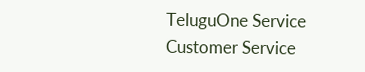TeluguOne Service
Customer Service